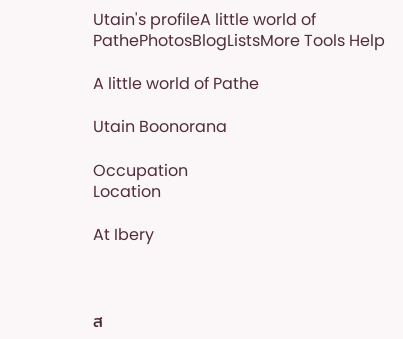Utain's profileA little world of PathePhotosBlogListsMore Tools Help

A little world of Pathe

Utain Boonorana

Occupation
Location

At Ibery



ส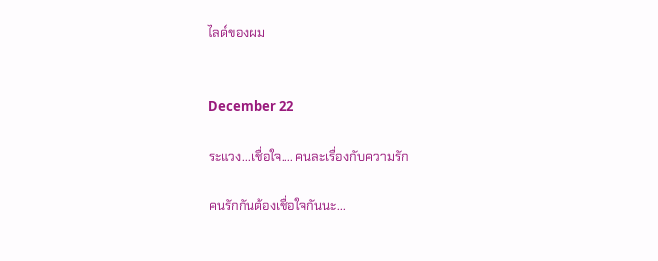ไลด์ของผม


December 22

ระแวง...เชื่อใจ.... คนละเรื่องกับความรัก

คนรักกันต้องเชื่อใจกันนะ...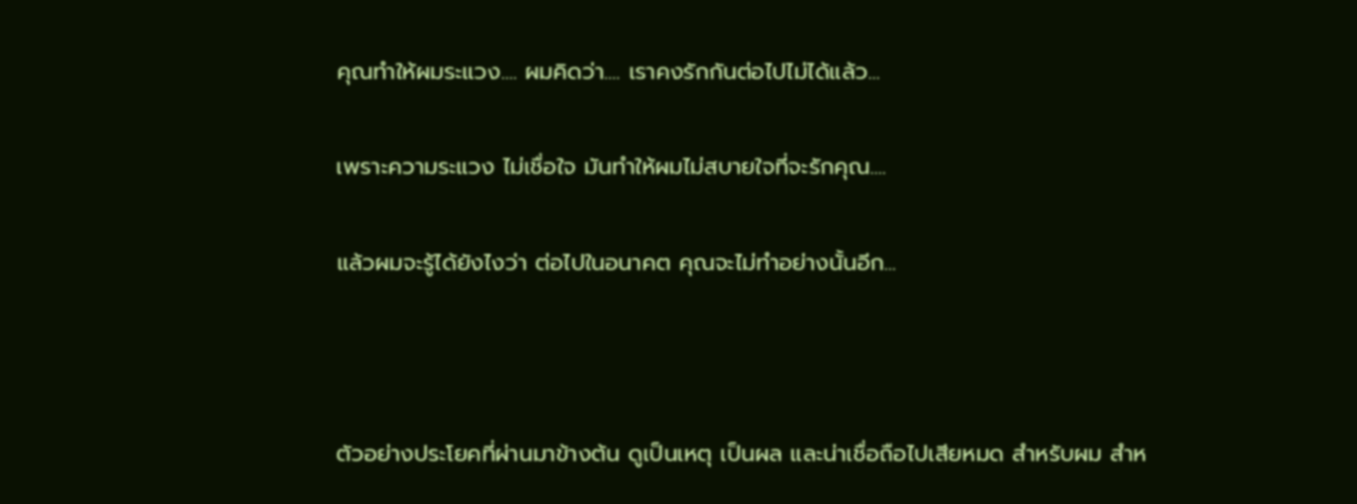คุณทำให้ผมระแวง.... ผมคิดว่า.... เราคงรักกันต่อไปไม่ได้แล้ว...

เพราะความระแวง ไม่เชื่อใจ มันทำให้ผมไม่สบายใจที่จะรักคุณ....

แล้วผมจะรู้ได้ยังไงว่า ต่อไปในอนาคต คุณจะไม่ทำอย่างนั้นอีก...



ตัวอย่างประโยคที่ผ่านมาข้างต้น ดูเป็นเหตุ เป็นผล และน่าเชื่อถือไปเสียหมด สำหรับผม สำห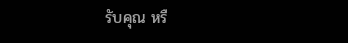รับคุณ หรื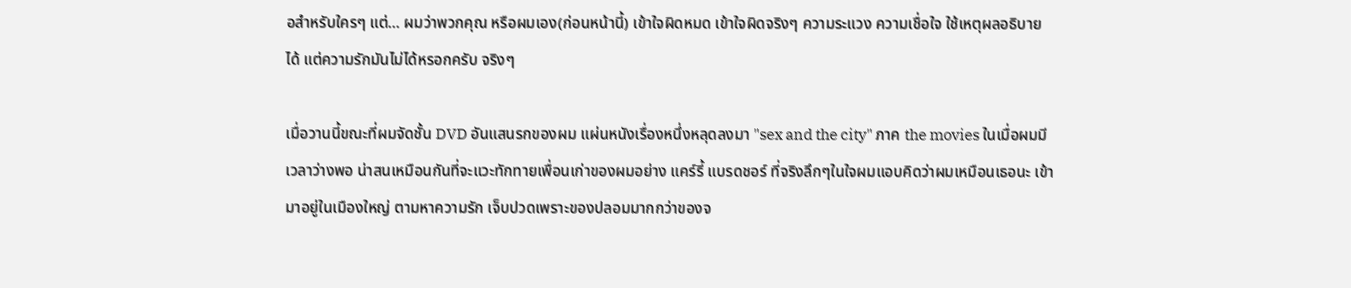อสำหรับใครๆ แต่... ผมว่าพวกคุณ หรือผมเอง(ก่อนหน้านี้) เข้าใจผิดหมด เข้าใจผิดจริงๆ ความระแวง ความเชื่อใจ ใช้เหตุผลอธิบายได้ แต่ความรักมันไม่ได้หรอกครับ จริงๆ

เมื่อวานนี้ขณะที่ผมจัดชั้น DVD อันแสนรกของผม แผ่นหนังเรื่องหนึ่งหลุดลงมา "sex and the city" ภาค the movies ในเมื่อผมมีเวลาว่างพอ น่าสนเหมือนกันที่จะแวะทักทายเพื่อนเก่าของผมอย่าง แคร์รี้ แบรดชอร์ ที่จริงลึกๆในใจผมแอบคิดว่าผมเหมือนเธอนะ เข้ามาอยู่ในเมืองใหญ่ ตามหาความรัก เจ็บปวดเพราะของปลอมมากกว่าของจ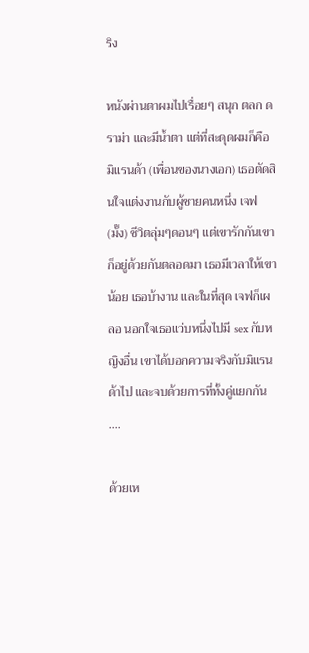ริง

หนังผ่านตาผมไปเรื่อยๆ สนุก ตลก ดราม่า และมีน้ำตา แต่ที่สะดุดผมก็คือ มิแรนด้า (เพื่อนของนางเอก) เธอตัดสินใจแต่งงานกับผู้ชายคนหนึ่ง เจฟ (มั๊ง) ชีวิตลุ่มๆดอนๆ แต่เขารักกันเขาก็อยู่ด้วยกันตลอดมา เธอมีเวลาให้เขาน้อย เธอบ้างาน และในที่สุด เจฟก็เผลอ นอกใจเธอแว่บหนึ่งไปมี sex กับหญิงอื่น เขาได้บอกความจริงกับมิแรนด้าไป และจบด้วยการที่ทั้งคู่แยกกัน ....

ด้วยเห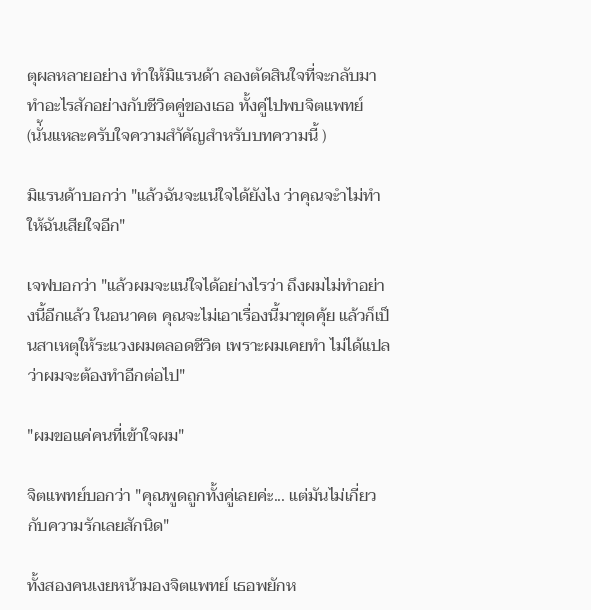ตุผลหลายอย่าง ทำให้มิแรนด้า ลองตัดสินใจที่จะกลับมาทำอะไรสักอย่างกับชีวิตคู่ของเธอ ทั้งคู่ไปพบจิตแพทย์ (นั่้นแหละครับใจความสำัคัญสำหรับบทความนี้ )

มิแรนด้าบอกว่า "แล้วฉันจะแน่ใจได้ยังไง ว่าคุณจะำไม่ทำให้ฉันเสียใจอีก"

เจฟบอกว่า "แล้วผมจะแน่ใจได้อย่างไรว่า ถึงผมไม่ทำอย่างนี้อีกแล้ว ในอนาคต คุณจะไม่เอาเรื่องนี้มาขุดคุ้ย แล้วก็เป็นสาเหตุให้ระแวงผมตลอดชีวิต เพราะผมเคยทำ ไม่ได้แปลว่าผมจะต้องทำอีกต่อไป"

"ผมขอแค่คนที่เข้าใจผม"

จิตแพทย์บอกว่า "คุณพูดถูกทั้งคู่เลยค่ะ... แต่มันไม่เกี่ยวกับความรักเลยสักนิด"

ทั้งสองคนเงยหน้ามองจิตแพทย์ เธอพยักห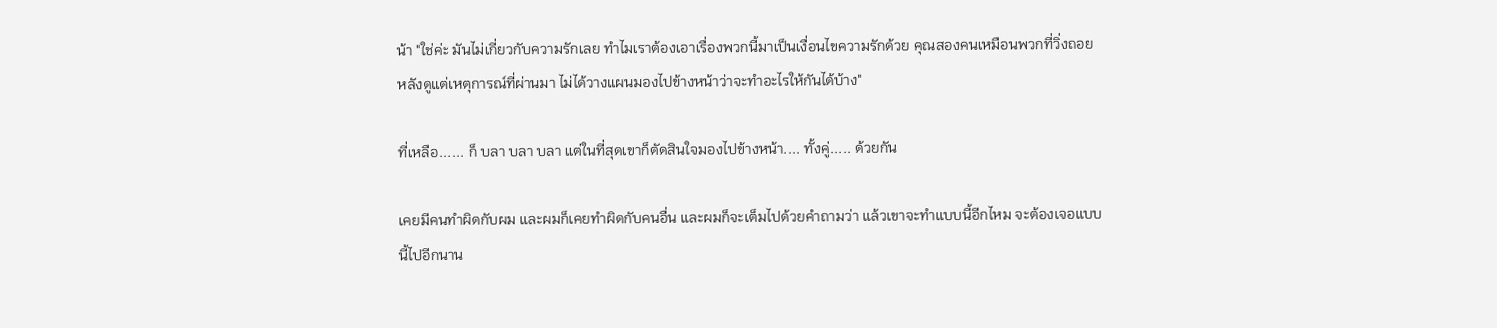น้า "ใช่ค่ะ มันไม่เกี่ยวกับความรักเลย ทำไมเราต้องเอาเรื่องพวกนี้มาเป็นเงื่อนไขความรักด้วย คุณสองคนเหมือนพวกที่วิ่งถอยหลังดูแต่เหตุการณ์ที่ผ่านมา ไม่ได้วางแผนมองไปข้างหน้าว่าจะทำอะไรให้กันได้บ้าง"

ที่เหลือ...... ก็ บลา บลา บลา แต่ในที่สุดเขาก็ตัดสินใจมองไปข้างหน้า.... ทั้งคู่..... ด้วยกัน

เคยมีคนทำผิดกับผม และผมก็เคยทำผิดกับคนอื่น และผมก็จะเต็มไปด้วยคำถามว่า แล้วเขาจะทำแบบนี้อีกไหม จะต้องเจอแบบนี้ไปอีกนาน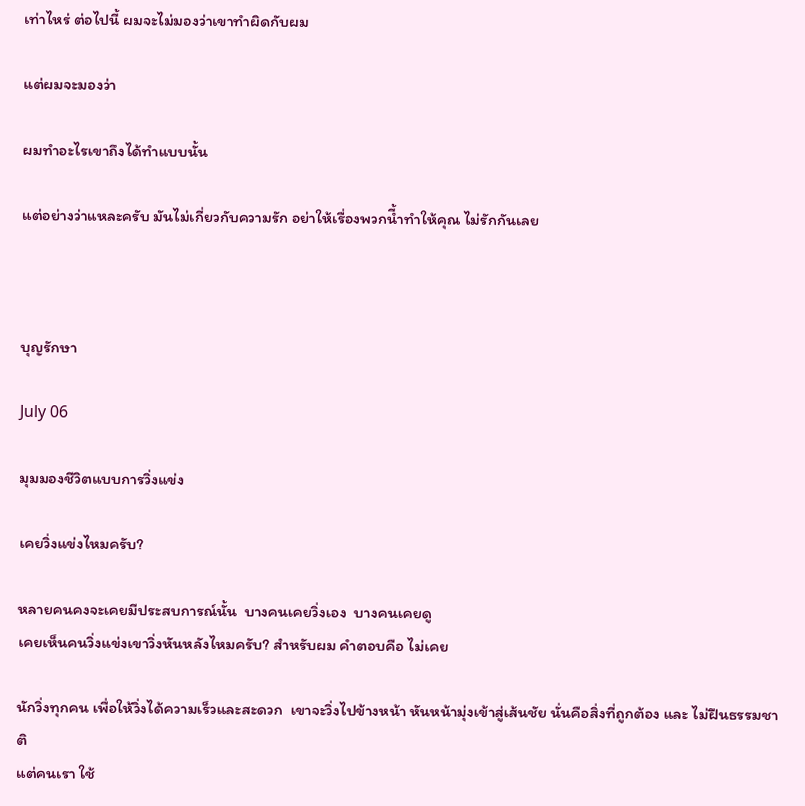เท่าไหร่ ต่อไปนี้ ผมจะไม่มองว่าเขาทำผิดกับผม

แต่ผมจะมองว่า

ผมทำอะไรเขาถึงได้ทำแบบนั้น

แต่อย่างว่าแหละครับ มันไม่เกี่ยวกับความรัก อย่าให้เรื่องพวกนี้ำทำให้คุณ ไม่รักกันเลย



บุญรักษา

July 06

มุมมองชีวิตแบบการวิ่งแข่ง

เคยวิ่งแข่งไหมครับ?

หลายคนคงจะเคยมีประสบการณ์นั้น  บางคนเคยวิ่งเอง  บางคนเคยดู
เคยเห็นคนวิ่งแข่งเขาวิ่งหันหลังไหมครับ? สำหรับผม คำตอบคือ ไม่เคย

นักวิ่งทุกคน เพื่อให้วิ่งได้ความเร็วและสะดวก  เขาจะวิ่งไปข้างหน้า หันหน้ามุ่งเข้าสู่เส้นชัย นั่นคือสิ่งที่ถูกต้อง และ ไม่ฝืนธรรมชาติ
แต่คนเรา ใช้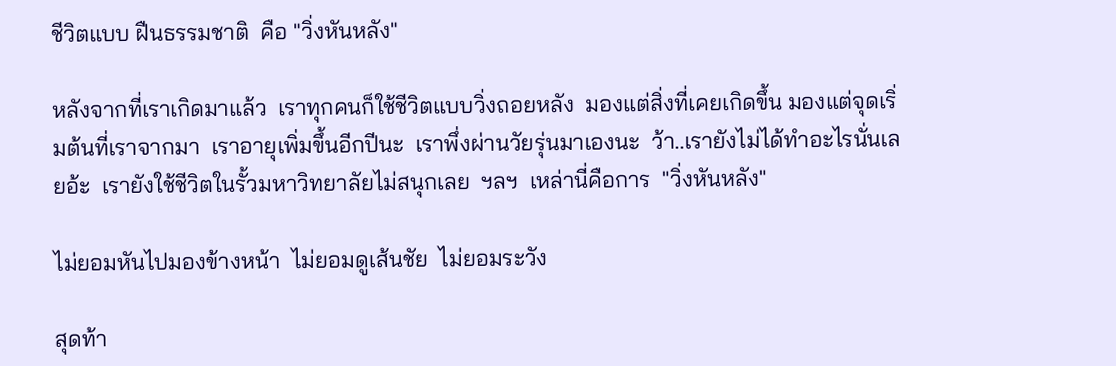ชีวิตแบบ ฝืนธรรมชาติ  คือ "วิ่งหันหลัง"

หลังจากที่เราเกิดมาแล้ว  เราทุกคนก็ใช้ชีวิตแบบวิ่งถอยหลัง  มองแต่สิ่งที่เคยเกิดขึ้น มองแต่จุดเริ่มต้นที่เราจากมา  เราอายุเพิ่มขึ้นอีกปีนะ  เราพึ่งผ่านวัยรุ่นมาเองนะ  ว้า..เรายังไม่ได้ทำอะไรนั่นเลยอ้ะ  เรายังใช้ชีวิตในรั้วมหาวิทยาลัยไม่สนุกเลย  ฯลฯ  เหล่านี่คือการ  "วิ่งหันหลัง"

ไม่ยอมหันไปมองข้างหน้า  ไม่ยอมดูเส้นชัย  ไม่ยอมระวัง

สุดท้า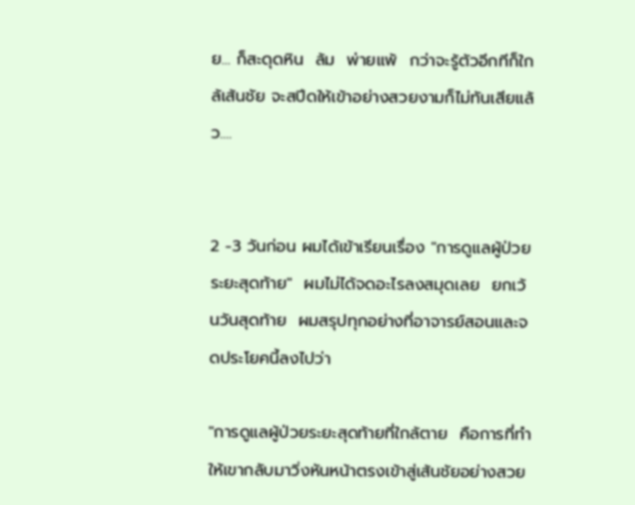ย... ก็สะดุดหิน  ล้ม  พ่ายแพ้  กว่าจะรู้ตัวอีกทีก็ใกล้เส้นชัย จะสปีดให้เข้าอย่างสวยงามก็ไม่ทันเสียแล้ว....


2 -3 วันก่อน ผมได้เข้าเรียนเรื่อง "การดูแลผู้ป่วยระยะสุดท้าย"  ผมไม่ได้จดอะไรลงสมุดเลย  ยกเว้นวันสุดท้าย  ผมสรุปทุกอย่างที่อาจารย์สอนและจดประโยคนี้ลงไปว่า

"การดูแลผู้ป่วยระยะสุดท้ายที่ใกล้ตาย  คือการที่ทำให้เขากลับมาวิ่งหันหน้าตรงเข้าสู่เส้นชัยอย่างสวย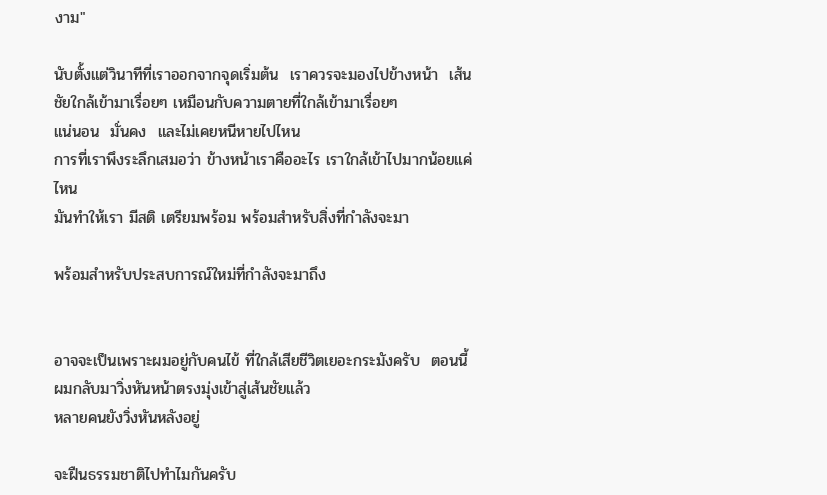งาม"

นับตั้งแต่วินาทีที่เราออกจากจุดเริ่มต้น  เราควรจะมองไปข้างหน้า  เส้นชัยใกล้เข้ามาเรื่อยๆ เหมือนกับความตายที่ใกล้เข้ามาเรื่อยๆ
แน่นอน  มั่นคง  และไม่เคยหนีหายไปไหน
การที่เราพึงระลึกเสมอว่า ข้างหน้าเราคืออะไร เราใกล้เข้าไปมากน้อยแค่ไหน
มันทำให้เรา มีสติ เตรียมพร้อม พร้อมสำหรับสิ่งที่กำลังจะมา

พร้อมสำหรับประสบการณ์ใหม่ที่กำลังจะมาถึง


อาจจะเป็นเพราะผมอยู่กับคนไข้ ที่ใกล้เสียชีวิตเยอะกระมังครับ  ตอนนี้ผมกลับมาวิ่งหันหน้าตรงมุ่งเข้าสู่เส้นชัยแล้ว
หลายคนยังวิ่งหันหลังอยู่

จะฝืนธรรมชาติไปทำไมกันครับ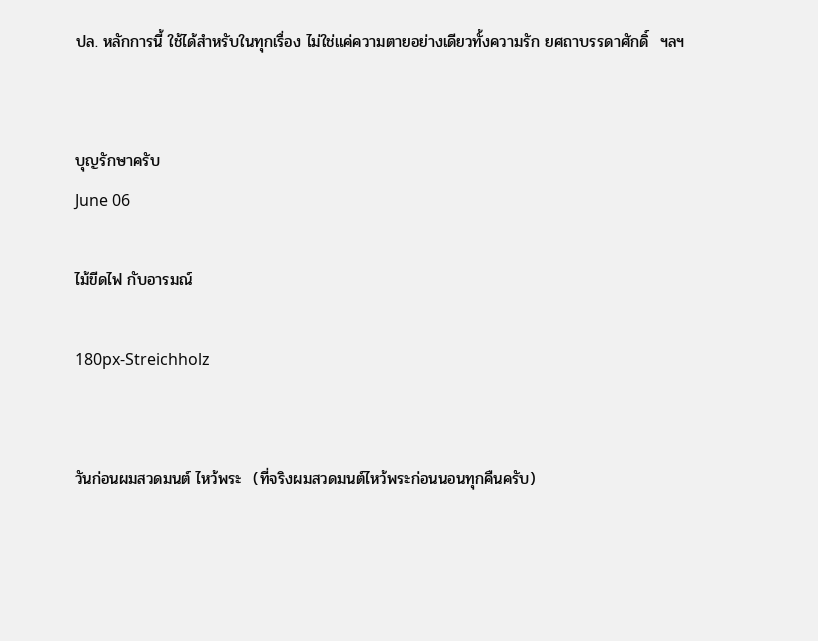ปล. หลักการนี้ ใช้ได้สำหรับในทุกเรื่อง ไม่ใช่แค่ความตายอย่างเดียวทั้งความรัก ยศถาบรรดาศักดิ์  ฯลฯ


บุญรักษาครับ
June 06

ไม้ขีดไฟ กับอารมณ์

180px-Streichholz


วันก่อนผมสวดมนต์ ไหว้พระ  (ที่จริงผมสวดมนต์ไหว้พระก่อนนอนทุกคืนครับ)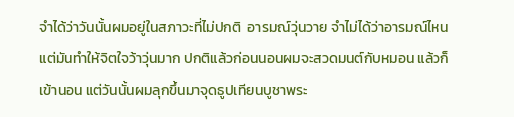จำได้ว่าวันนั้นผมอยู่ในสภาวะที่ไม่ปกติ  อารมณ์วุ่นวาย จำไม่ได้ว่าอารมณ์ไหน แต่มันทำให้จิตใจว้าวุ่นมาก ปกติแล้วก่อนนอนผมจะสวดมนต์กับหมอน แล้วก็เข้านอน แต่วันนั้นผมลุกขึ้นมาจุดธูปเทียนบูชาพระ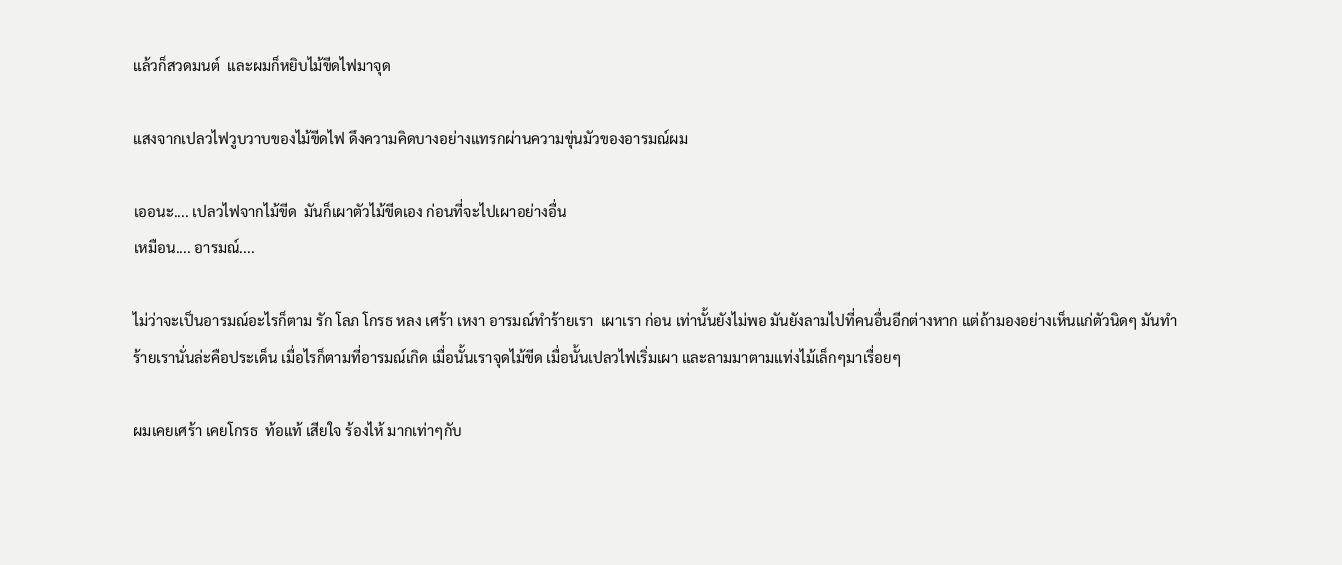แล้วก็สวดมนต์  และผมก็หยิบไม้ขีดไฟมาจุด

แสงจากเปลวไฟวูบวาบของไม้ขีดไฟ ดึงความคิดบางอย่างแทรกผ่านความขุ่นมัวของอารมณ์ผม

เออนะ.... เปลวไฟจากไม้ขีด  มันก็เผาตัวไม้ขีดเอง ก่อนที่จะไปเผาอย่างอื่น
เหมือน.... อารมณ์....

ไม่ว่าจะเป็นอารมณ์อะไรก็ตาม รัก โลภ โกรธ หลง เศร้า เหงา อารมณ์ทำร้ายเรา  เผาเรา ก่อน เท่านั้นยังไม่พอ มันยังลามไปที่คนอื่นอีกต่างหาก แต่ถ้ามองอย่างเห็นแก่ตัวนิดๆ มันทำร้ายเรานั่นล่ะคือประเด็น เมื่อไรก็ตามที่อารมณ์เกิด เมื่อนั้นเราจุดไม้ขีด เมื่อนั้นเปลวไฟเริ่มเผา และลามมาตามแท่งไม้เล็กๆมาเรื่อยๆ

ผมเคยเศร้า เคยโกรธ  ท้อแท้ เสียใจ ร้องไห้ มากเท่าๆกับ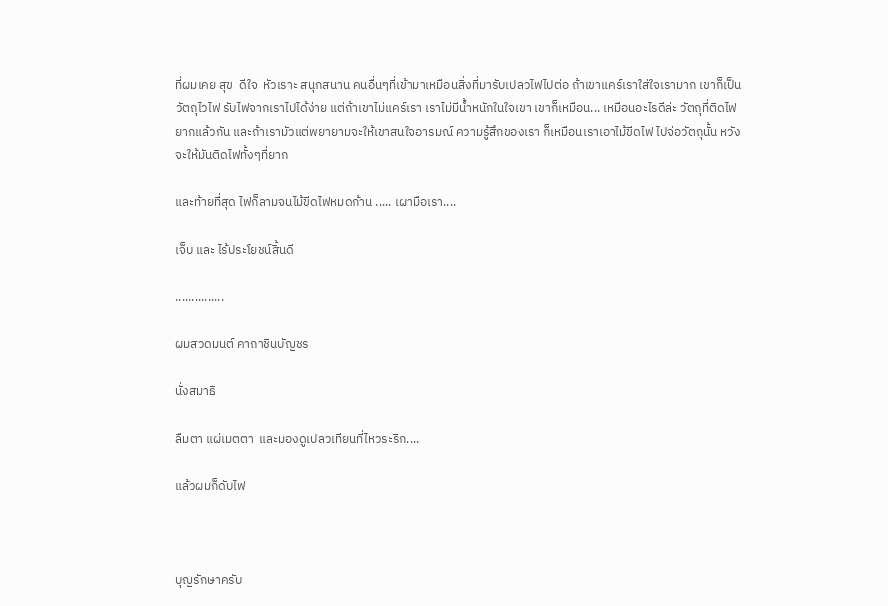ที่ผมเคย สุข  ดีใจ  หัวเราะ สนุกสนาน คนอื่นๆที่เข้ามาเหมือนสิ่งที่มารับเปลวไฟไปต่อ ถ้าเขาแคร์เราใส่ใจเรามาก เขาก็เป็นวัตถุไวไฟ รับไฟจากเราไปได้ง่าย แต่ถ้าเขาไม่แคร์เรา เราไม่มีน้ำหนักในใจเขา เขาก็เหมือน... เหมือนอะไรดีล่ะ วัตถุที่ติดไฟยากแล้วกัน และถ้าเรามัวแต่พยายามจะให้เขาสนใจอารมณ์ ความรู้สึกของเรา ก็เหมือนเราเอาไม้ขีดไฟ ไปจ่อวัตถุนั้น หวังจะให้มันติดไฟทั้งๆที่ยาก

และท้ายที่สุด ไฟก็ลามจนไม้ขีดไฟหมดก้าน ..... เผามือเรา....

เจ็บ และ ไร้ประโยชน์สิ้นดี

...............

ผมสวดมนต์ คาถาชินบัญชร

นั่งสมาธิ

ลืมตา แผ่เมตตา  และมองดูเปลวเทียนที่ไหวระริก....

แล้วผมก็ดับไฟ



บุญรักษาครับ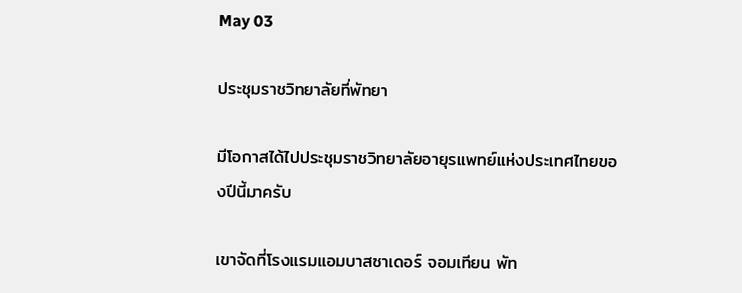May 03

ประชุมราชวิทยาลัยที่พัทยา

มีโอกาสได้ไปประชุมราชวิทยาลัยอายุรแพทย์แห่งประเทศไทยของปีนี้มาครับ

เขาจัดที่โรงแรมแอมบาสซาเดอร์ จอมเทียน พัท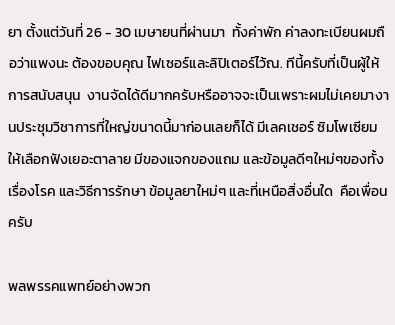ยา ตั้งแต่วันที่ 26 - 30 เมษายนที่ผ่านมา  ทั้งค่าพัก ค่าลงทะเบียนผมถือว่าแพงนะ ต้องขอบคุณ ไฟเซอร์และลิปิเตอร์ไว้ณ. ทีนี้ครับที่เป็นผู้ให้การสนับสนุน  งานจัดได้ดีมากครับหรืออาจจะเป็นเพราะผมไม่เคยมางานประชุมวิชาการที่ใหญ่ขนาดนี้มาก่อนเลยก็ได้ มีเลคเชอร์ ซิมโพเซียมให้เลือกฟังเยอะตาลาย มีของแจกของแถม และข้อมูลดีๆใหม่ๆของทั้งเรื่องโรค และวิธีการรักษา ข้อมูลยาใหม่ๆ และที่เหนือสิ่งอื่นใด  คือเพื่อนครับ

พลพรรคแพทย์อย่างพวก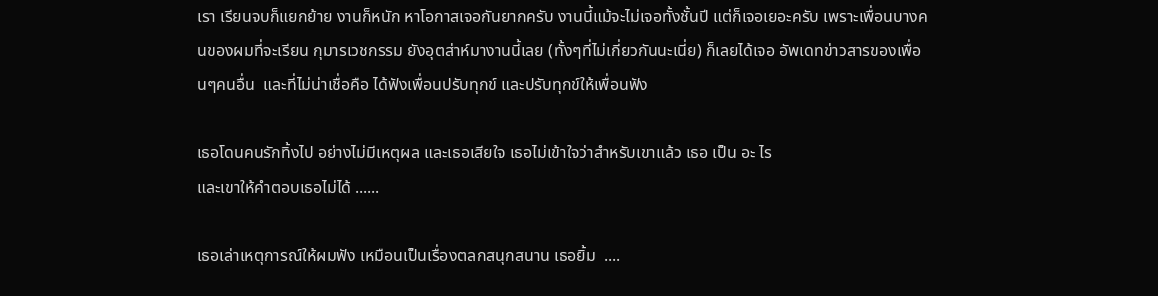เรา เรียนจบก็แยกย้าย งานก็หนัก หาโอกาสเจอกันยากครับ งานนี้แม้จะไม่เจอทั้งชั้นปี แต่ก็เจอเยอะครับ เพราะเพื่อนบางคนของผมที่จะเรียน กุมารเวชกรรม ยังอุตส่าห์มางานนี้เลย (ทั้งๆที่ไม่เกี่ยวกันนะเนี่ย) ก็เลยได้เจอ อัพเดทข่าวสารของเพื่อนๆคนอื่น  และที่ไม่น่าเชื่อคือ ได้ฟังเพื่อนปรับทุกข์ และปรับทุกข์ให้เพื่อนฟัง

เธอโดนคนรักทิ้งไป อย่างไม่มีเหตุผล และเธอเสียใจ เธอไม่เข้าใจว่าสำหรับเขาแล้ว เธอ เป็น อะ ไร
และเขาให้คำตอบเธอไม่ได้ ......

เธอเล่าเหตุการณ์ให้ผมฟัง เหมือนเป็นเรื่องตลกสนุกสนาน เธอยิ้ม  ....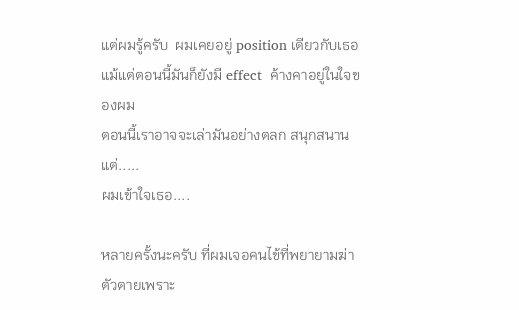แต่ผมรู้ครับ  ผมเคยอยู่ position เดียวกับเธอ แม้แต่ตอนนี้มันก็ยังมี effect  ค้างคาอยู่ในใจของผม
ตอนนี้เราอาจจะเล่ามันอย่างตลก สนุกสนาน
แต่.....
ผมเข้าใจเธอ....

หลายครั้งนะครับ ที่ผมเจอคนไข้ที่พยายามฆ่าตัวตายเพราะ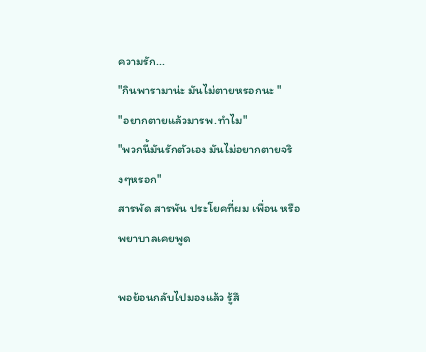ความรัก...
"กินพารามาน่ะ มันไม่ตายหรอกนะ "
"อยากตายแล้วมารพ.ทำไม"
"พวกนี้มันรักตัวเอง มันไม่อยากตายจริงๆหรอก"
สารพัด สารพัน ประโยคที่ผม เพื่อน หรือพยาบาลเคยพูด

พอย้อนกลับไปมองแล้ว รู้สึ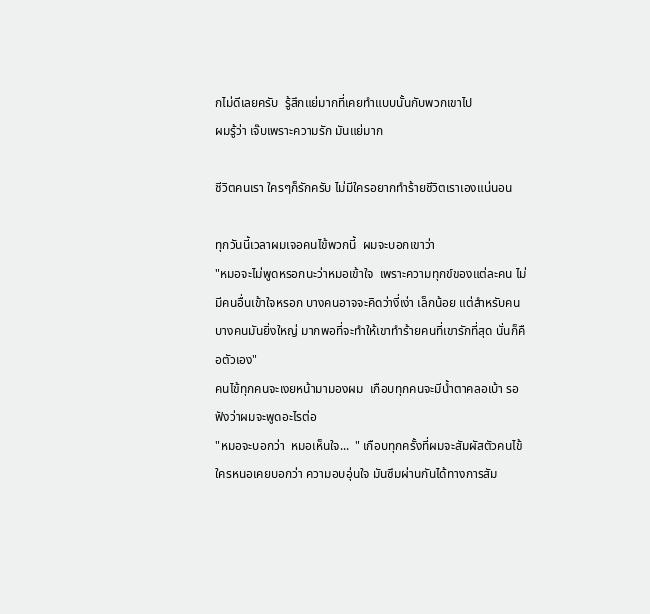กไม่ดีเลยครับ  รู้สึกแย่มากที่เคยทำแบบนั้นกับพวกเขาไป
ผมรู้ว่า เจ๊บเพราะความรัก มันแย่มาก

ชีวิตคนเรา ใครๆก็รักครับ ไม่มีใครอยากทำร้ายชีวิตเราเองแน่นอน

ทุกวันนี้เวลาผมเจอคนไข้พวกนี้  ผมจะบอกเขาว่า
"หมอจะไม่พูดหรอกนะว่าหมอเข้าใจ  เพราะความทุกข์ของแต่ละคน ไม่มีคนอื่นเข้าใจหรอก บางคนอาจจะคิดว่างี่เง่า เล็กน้อย แต่สำหรับคนบางคนมันยิ่งใหญ่ มากพอที่จะทำให้เขาทำร้ายคนที่เขารักที่สุด นั่นก็คือตัวเอง"
คนไข้ทุกคนจะเงยหน้ามามองผม  เกือบทุกคนจะมีน้ำตาคลอเบ้า รอฟังว่าผมจะพูดอะไรต่อ
"หมอจะบอกว่า  หมอเห็นใจ...  " เกือบทุกครั้งที่ผมจะสัมผัสตัวคนไข้
ใครหนอเคยบอกว่า ความอบอุ่นใจ มันซึมผ่านกันได้ทางการสัม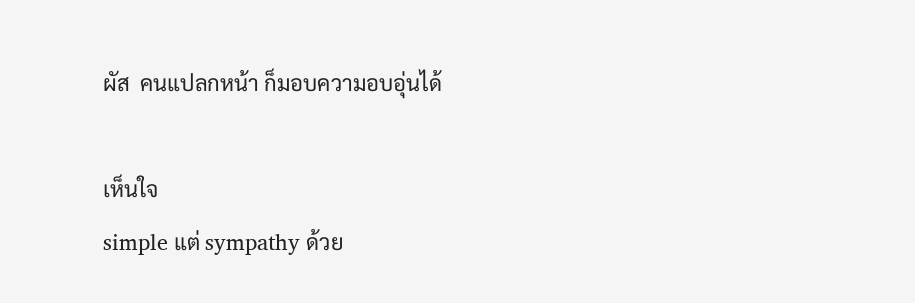ผัส  คนแปลกหน้า ก็มอบความอบอุ่นได้

เห็นใจ
simple แต่ sympathy ด้วย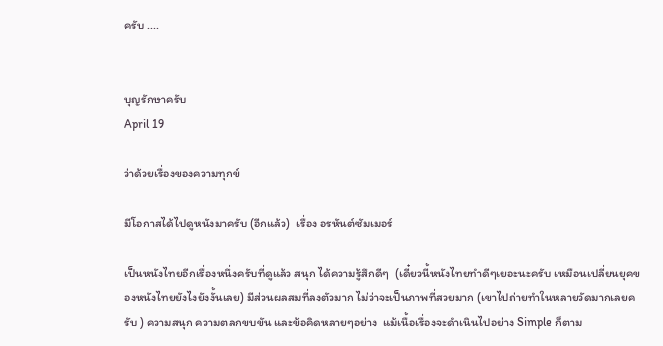ครับ ....


บุญรักษาครับ
April 19

ว่าด้วยเรื่องของความทุกข์

มีโอกาสได้ไปดูหนังมาครับ (อีกแล้ว)  เรื่อง อรหันต์ซัมเมอร์

เป็นหนังไทยอีกเรื่องหนึ่งครับที่ดูแล้ว สนุก ได้ความรู้สึกดีๆ  (เดี๋ยวนี้หนังไทยทำดีๆเยอะนะครับ เหมือนเปลี่ยนยุคของหนังไทยยังไงยังงั้นเลย) มีส่วนผลสมที่ลงตัวมาก ไม่ว่าจะเป็นภาพที่สวยมาก (เขาไปถ่ายทำในหลายวัดมากเลยครับ ) ความสนุก ความตลกขบขัน และข้อคิดหลายๆอย่าง  แม้เนื้อเรื่องจะดำเนินไปอย่าง Simple ก็ตาม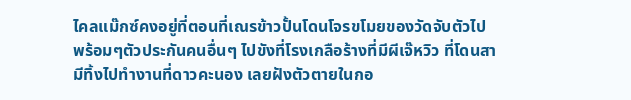ไคลแม๊กซ์คงอยู่ที่ตอนที่เณรข้าวปั้นโดนโจรขโมยของวัดจับตัวไป พร้อมๆตัวประกันคนอื่นๆ ไปขังที่โรงเกลือร้างที่มีผีเจ๊หวิว ที่โดนสามีทิ้งไปทำงานที่ดาวคะนอง เลยฝังตัวตายในกอ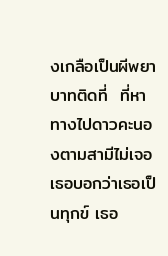งเกลือเป็นผีพยาบาทติดที่  ที่หาทางไปดาวคะนองตามสามีไม่เจอ  เธอบอกว่าเธอเป็นทุกข์ เธอ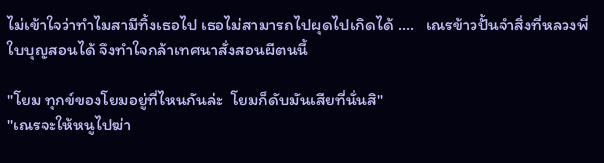ไม่เข้าใจว่าทำไมสามีทิ้งเธอไป เธอไม่สามารถไปผุดไปเกิดได้ ....   เณรข้าวปั้นจำสิ่งที่หลวงพี่ใบบุญสอนได้ จึงทำใจกล้าเทศนาสั่งสอนผีตนนี้

"โยม ทุกข์ของโยมอยู่ที่ไหนกันล่ะ  โยมก็ดับมันเสียที่นั่นสิ"
"เณรจะให้หนูไปฆ่า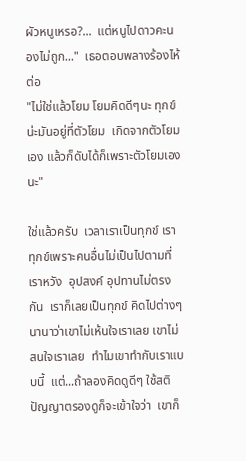ผัวหนูเหรอ?...  แต่หนูไปดาวคะนองไม่ถูก..."  เธอตอบพลางร้องไห้ต่อ
"ไม่ใช่แล้วโยม โยมคิดดีๆนะ ทุกข์น่ะมันอยู่ที่ตัวโยม  เกิดจากตัวโยมเอง แล้วก็ดับได้ก็เพราะตัวโยมเองนะ"

ใช่แล้วครับ  เวลาเราเป็นทุกข์ เราทุกข์เพราะคนอื่นไม่เป็นไปตามที่เราหวัง  อุปสงค์ อุปทานไม่ตรงกัน  เราก็เลยเป็นทุกข์ คิดไปต่างๆนานาว่าเขาไม่เห้นใจเราเลย เขาไม่สนใจเราเลย  ทำไมเขาทำกับเราแบบนี้  แต่...ถ้าลองคิดดูดีๆ ใช้สติปัญญาตรองดูก็จะเข้าใจว่า  เขาก็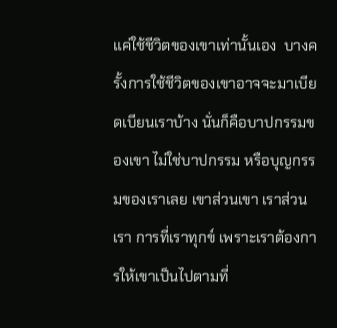แค่ใช้ชีวิตของเขาเท่านั้นเอง  บางครั้งการใช้ชีวิตของเขาอาจจะมาเบียดเบียนเราบ้าง นั่นก็คือบาปกรรมของเขา ไม่ใช่บาปกรรม หรือบุญกรรมของเราเลย เขาส่วนเขา เราส่วนเรา การที่เราทุกข์ เพราะเราต้องการให้เขาเป็นไปตามที่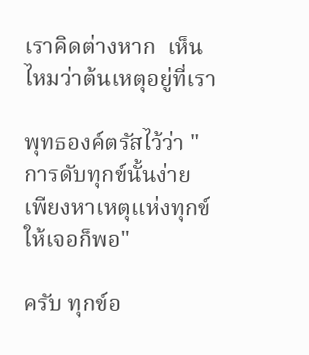เราคิดต่างหาก  เห็นไหมว่าต้นเหตุอยู่ที่เรา

พุทธองค์ตรัสไว้ว่า "การดับทุกข์นั้นง่าย เพียงหาเหตุแห่งทุกข์ให้เจอก็พอ"

ครับ ทุกข์อ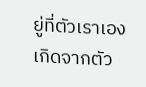ยู่ที่ตัวเราเอง เกิดจากตัว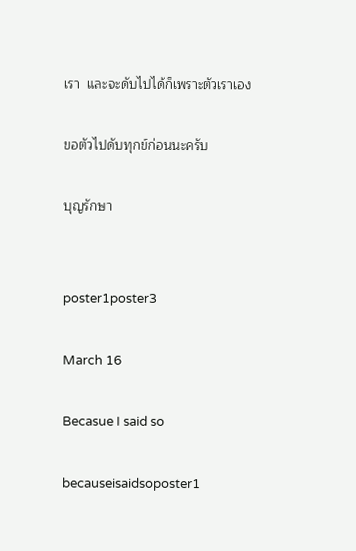เรา  และจะดับไปได้ก็เพราะตัวเราเอง

ขอตัวไปดับทุกข์ก่อนนะครับ

บุญรักษา


poster1poster3

March 16

Becasue I said so

becauseisaidsoposter1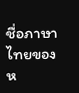ชื่อภาษาไทยของห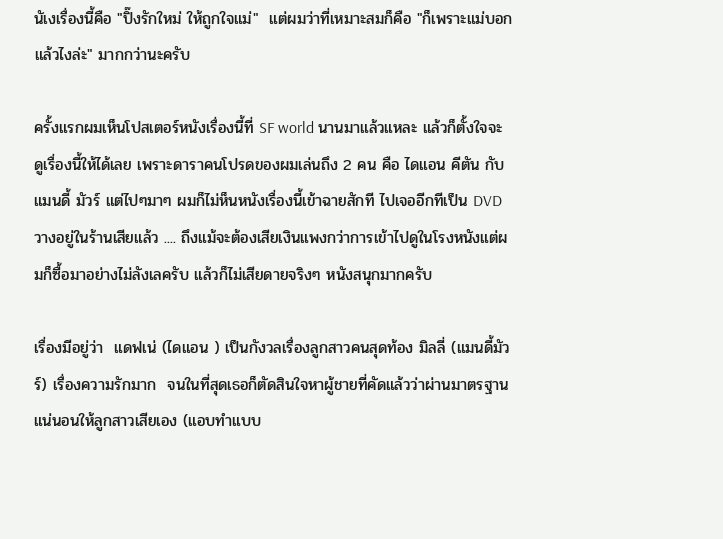นัเงเรื่องนี้คือ "ปิ๊งรักใหม่ ให้ถูกใจแม่"  แต่ผมว่าที่เหมาะสมก็คือ "ก็เพราะแม่บอกแล้วไงล่ะ" มากกว่านะครับ

ครั้งแรกผมเห็นโปสเตอร์หนังเรื่องนี้ที่ SF world นานมาแล้วแหละ แล้วก็ตั้งใจจะดูเรื่องนี้ให้ได้เลย เพราะดาราคนโปรดของผมเล่นถึง 2 คน คือ ไดแอน คีตัน กับ แมนดี้ มัวร์ แต่ไปๆมาๆ ผมก็ไม่ห็นหนังเรื่องนี้เข้าฉายสักที ไปเจออีกทีเป็น DVD วางอยู่ในร้านเสียแล้ว .... ถึงแม้จะต้องเสียเงินแพงกว่าการเข้าไปดูในโรงหนังแต่ผมก็ซื้อมาอย่างไม่ลังเลครับ แล้วก็ไม่เสียดายจริงๆ หนังสนุกมากครับ

เรื่องมีอยู่ว่า  แดฟเน่ (ไดแอน ) เป็นกังวลเรื่องลูกสาวคนสุดท้อง มิลลี่ (แมนดี้มัวร์) เรื่องความรักมาก  จนในที่สุดเธอก็ตัดสินใจหาผู้ชายที่คัดแล้วว่าผ่านมาตรฐานแน่นอนให้ลูกสาวเสียเอง (แอบทำแบบ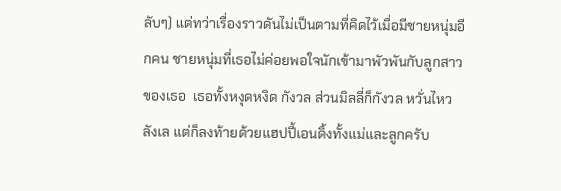ลับๆ) แต่ทว่าเรื่องราวดันไม่เป็นตามที่คิดไว้เมื่อมีชายหนุ่มอีกคน ชายหนุ่มที่เธอไม่ค่อยพอใจนักเข้ามาพัวพันกับลูกสาวของเธอ  เธอทั้งหงุดหงิด กังวล ส่วนมิลลี่ก็กังวล หวั่นไหว ลังเล แต่ก็ลงท้ายด้วยแฮปปี้เอนดิ้งทั้งแม่และลูกครับ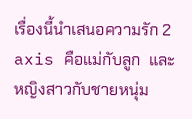เรื่องนี้นำเสนอความรัก 2 axis คือแม่กับลูก  และ หญิงสาวกับชายหนุ่ม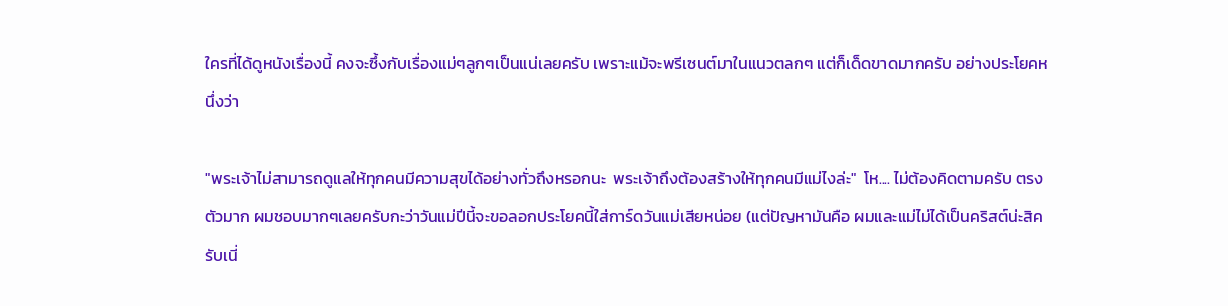ใครที่ได้ดูหนังเรื่องนี้ คงจะซึ้งกับเรื่องแม่ๆลูกๆเป็นแน่เลยครับ เพราะแม้จะพรีเซนต์มาในแนวตลกๆ แต่ก็เด็ดขาดมากครับ อย่างประโยคหนึ่งว่า

"พระเจ้าไม่สามารถดูแลให้ทุกคนมีความสุขได้อย่างทั่วถึงหรอกนะ  พระเจ้าถึงต้องสร้างให้ทุกคนมีแม่ไงล่ะ"  โห.... ไม่ต้องคิดตามครับ ตรงตัวมาก ผมชอบมากๆเลยครับกะว่าวันแม่ปีนี้จะขอลอกประโยคนี้ใส่การ์ดวันแม่เสียหน่อย (แต่ปัญหามันคือ ผมและแม่ไม่ได้เป็นคริสต์น่ะสิครับเนี่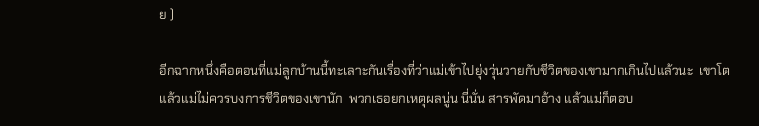ย )

อีกฉากหนึ่งคือตอนที่แม่ลูกบ้านนี้ทะเลาะกันเรื่องที่ว่าแม่เข้าไปยุ่งวุ่นวายกับชีวิตของเขามากเกินไปแล้วนะ  เขาโตแล้วแม่ไม่ควรบงการชีวิตของเขานัก  พวกเธอยกเหตุผลนู่น นี่นั่น สารพัดมาอ้าง แล้วแม่ก็ตอบ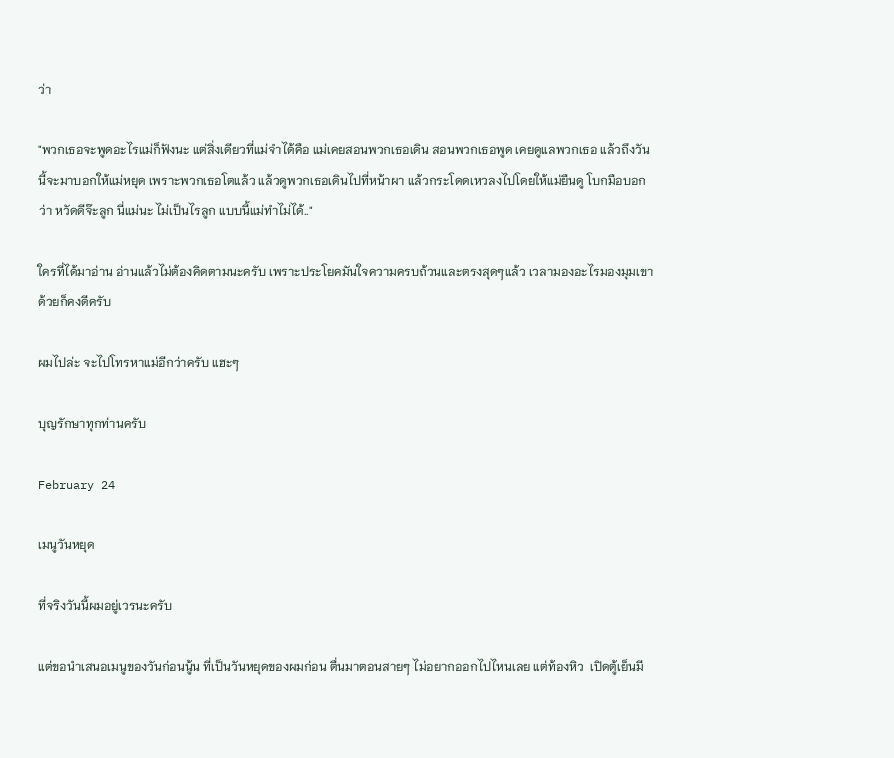ว่า

"พวกเธอจะพูดอะไรแม่ก็ฟังนะ แต่สิ่งเดียวที่แม่จำได้คือ แม่เคยสอนพวกเธอเดิน สอนพวกเธอพูด เคยดูแลพวกเธอ แล้วถึงวันนี้จะมาบอกให้แม่หยุด เพราะพวกเธอโตแล้ว แล้วดูพวกเธอเดินไปที่หน้าผา แล้วกระโดดเหวลงไปโดยให้แม่ยืนดู โบกมือบอกว่า หวัดดีจ๊ะลูก นี่แม่นะ ไม่เป็นไรลูก แบบนี้แม่ทำไม่ได้.."

ใครที่ได้มาอ่าน อ่านแล้วไม่ต้องคิดตามนะครับ เพราะประโยคมันใจความครบถ้วนและตรงสุดๆแล้ว เวลามองอะไรมองมุมเขาด้วยก็คงดีครับ

ผมไปล่ะ จะไปโทรหาแม่อีกว่าครับ แฮะๆ

บุญรักษาทุกท่านครับ

February 24

เมนูวันหยุด

ที่จริงวันนี้ผมอยู่เวรนะครับ

แต่ขอนำเสนอเมนูของวันก่อนนู้น ที่เป็นวันหยุดของผมก่อน ตื่นมาตอนสายๆ ไม่อยากออกไปไหนเลย แต่ท้องหิว  เปิดตู้เย็นมี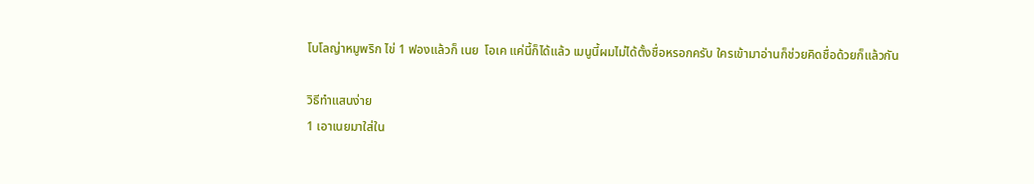โบโลญ่าหมูพริก ไข่ 1 ฟองแล้วก็ เนย  โอเค แค่นี้ก็ได้แล้ว เมนูนี้ผมไม่ได้ตั้งชื่อหรอกครับ ใครเข้ามาอ่านก็ช่วยคิดชื่อด้วยก็แล้วกัน

วิธีทำแสนง่าย
1 เอาเนยมาใส่ใน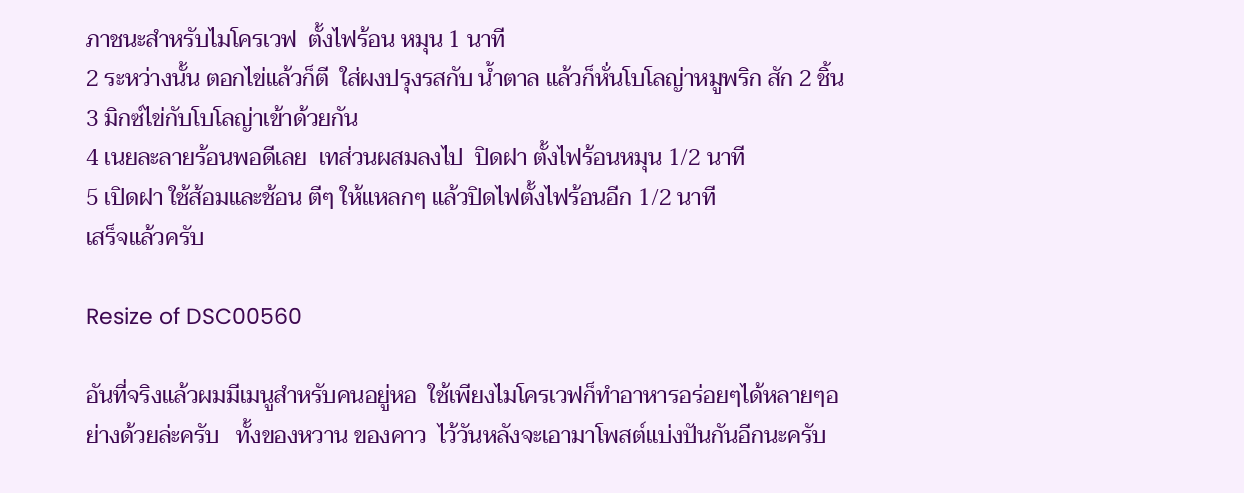ภาชนะสำหรับไมโครเวฟ  ตั้งไฟร้อน หมุน 1 นาที
2 ระหว่างนั้น ตอกไข่แล้วก็ตี  ใส่ผงปรุงรสกับ น้ำตาล แล้วก็หั่นโบโลญ่าหมูพริก สัก 2 ชิ้น
3 มิกซ์ไข่กับโบโลญ่าเข้าด้วยกัน
4 เนยละลายร้อนพอดีเลย  เทส่วนผสมลงไป  ปิดฝา ตั้งไฟร้อนหมุน 1/2 นาที
5 เปิดฝา ใช้ส้อมและช้อน ตีๆ ให้แหลกๆ แล้วปิดไฟตั้งไฟร้อนอีก 1/2 นาที
เสร็จแล้วครับ

Resize of DSC00560

อันที่จริงแล้วผมมีเมนูสำหรับคนอยู่หอ  ใช้เพียงไมโครเวฟก็ทำอาหารอร่อยๆได้หลายๆอย่างด้วยล่ะครับ   ทั้งของหวาน ของคาว  ไว้วันหลังจะเอามาโพสต์แบ่งปันกันอีกนะครับ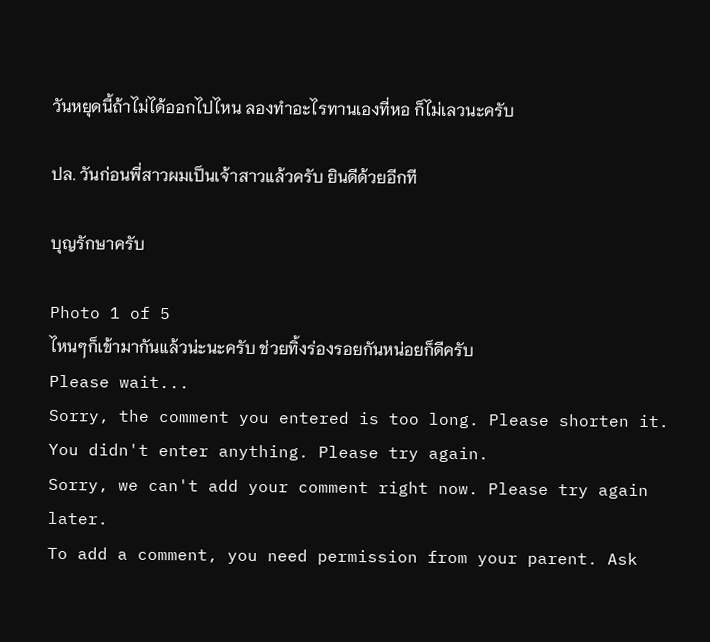วันหยุดนี้ถ้าไม่ได้ออกไปไหน ลองทำอะไรทานเองที่หอ ก็ไม่เลวนะครับ

ปล. วันก่อนพี่สาวผมเป็นเจ้าสาวแล้วครับ ยินดีด้วยอีกที

บุญรักษาครับ

Photo 1 of 5
ไหนๆก็เข้ามากันแล้วน่ะนะครับ ช่วยทิ้งร่องรอยกันหน่อยก็ดีครับ
Please wait...
Sorry, the comment you entered is too long. Please shorten it.
You didn't enter anything. Please try again.
Sorry, we can't add your comment right now. Please try again later.
To add a comment, you need permission from your parent. Ask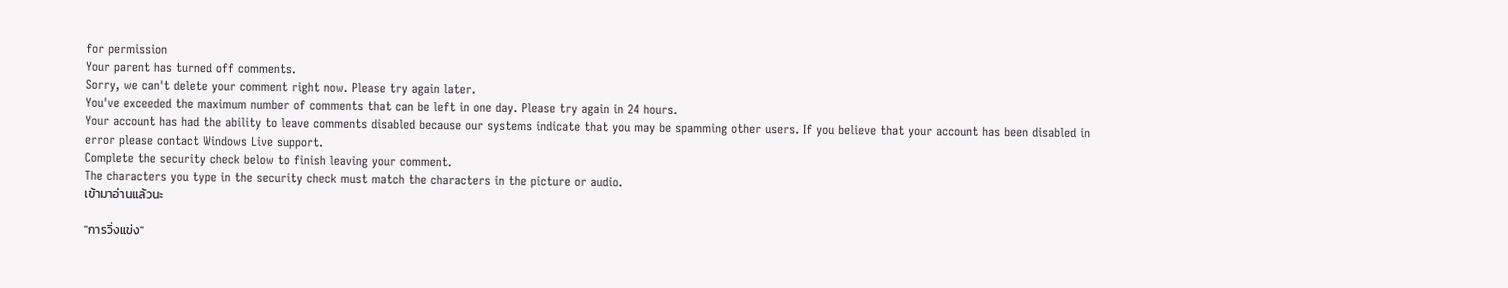for permission
Your parent has turned off comments.
Sorry, we can't delete your comment right now. Please try again later.
You've exceeded the maximum number of comments that can be left in one day. Please try again in 24 hours.
Your account has had the ability to leave comments disabled because our systems indicate that you may be spamming other users. If you believe that your account has been disabled in error please contact Windows Live support.
Complete the security check below to finish leaving your comment.
The characters you type in the security check must match the characters in the picture or audio.
เข้ามาอ่านแล้วนะ

"การวิ่งแข่ง"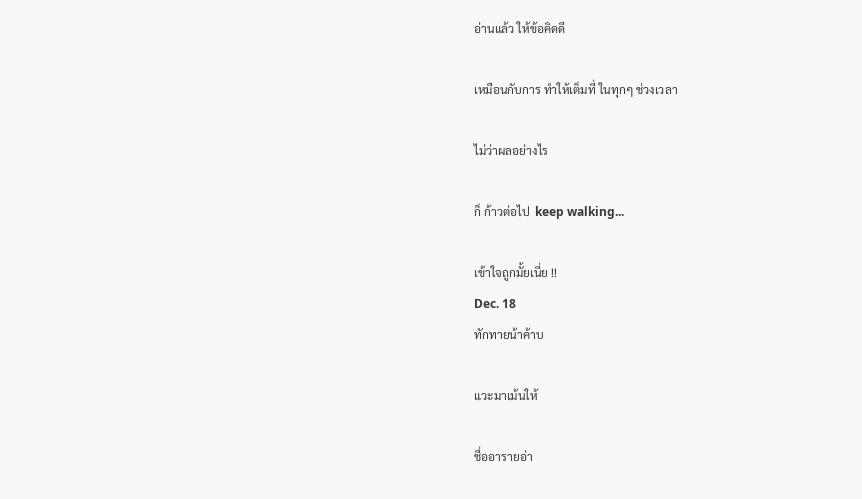อ่านแล้ว ให้ข้อคิดดี

เหมือนกับการ ทำให้เต็มที่ ในทุกๆ ช่วงเวลา

ไม่ว่าผลอย่างไร

ก็ ก้าวต่อไป  keep walking...

เข้าใจถูกมั้ยเนี่ย !!
Dec. 18
ทักทายน้าค้าบ

แวะมาเม้นให้

ชื่ออารายอ่า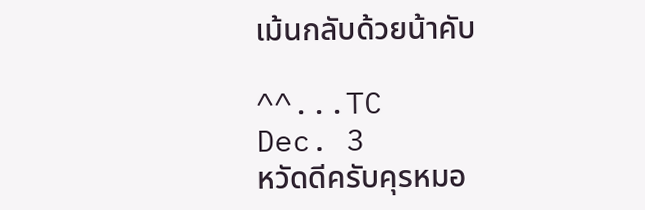เม้นกลับด้วยน้าคับ

^^...TC
Dec. 3
หวัดดีครับคุรหมอ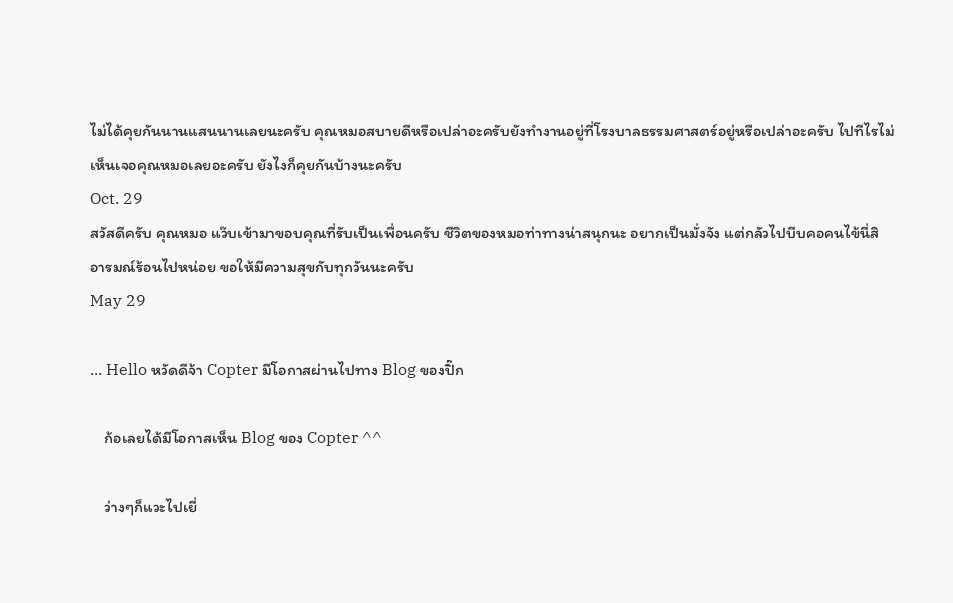ไม่ได้คุยกันนานแสนนานเลยนะครับ คุณหมอสบายดีหรือเปล่าอะครับยังทำงานอยู่ที่โรงบาลธรรมศาสตร์อยู่หรือเปล่าอะครับ ไปทีไรไม่เห็นเจอคุณหมอเลยอะครับ ยังไงก็คุยกันบ้างนะครับ
Oct. 29
สวัสดีครับ คุณหมอ แว๊บเข้ามาขอบคุณที่รับเป็นเพื่อนครับ ชีวิตของหมอท่าทางน่าสนุกนะ อยากเป็นมั่งจัง แต่กลัวไปบีบคอคนไข้นี่สิ อารมณ์ร้อนไปหน่อย ขอให้มีความสุขกับทุกวันนะครับ
May 29

... Hello หวัดดีจ้า Copter มีโอกาสผ่านไปทาง Blog ของปิ๊ก

    ก้อเลยได้มีโอกาสเห็น Blog ของ Copter ^^

    ว่างๆก็แวะไปเยี่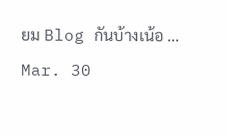ยม Blog กันบ้างเน้อ ...
Mar. 30